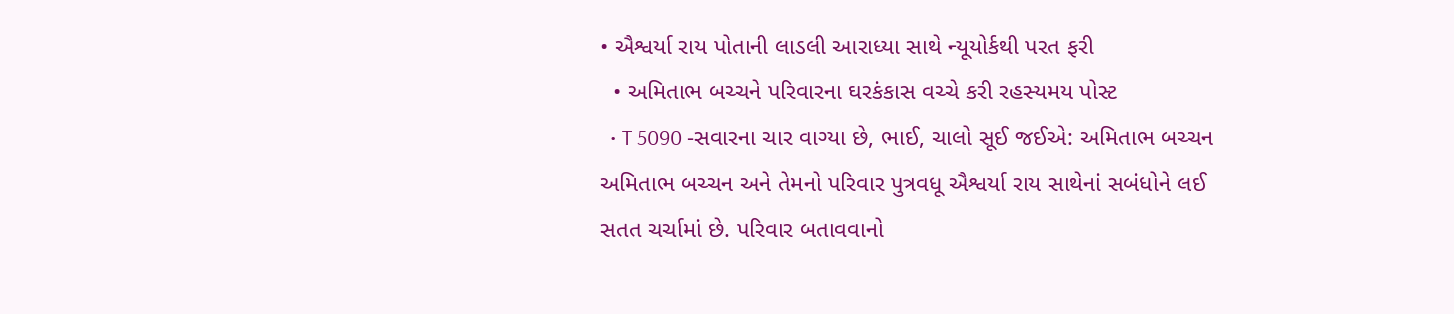• ઐશ્વર્યા રાય પોતાની લાડલી આરાધ્યા સાથે ન્યૂયોર્કથી પરત ફરી
  • અમિતાભ બચ્ચને પરિવારના ઘરકંકાસ વચ્ચે કરી રહસ્યમય પોસ્ટ
  • T 5090 -સવારના ચાર વાગ્યા છે, ભાઈ, ચાલો સૂઈ જઈએ: અમિતાભ બચ્ચન
અમિતાભ બચ્ચન અને તેમનો પરિવાર પુત્રવધૂ ઐશ્વર્યા રાય સાથેનાં સબંધોને લઈ સતત ચર્ચામાં છે. પરિવાર બતાવવાનો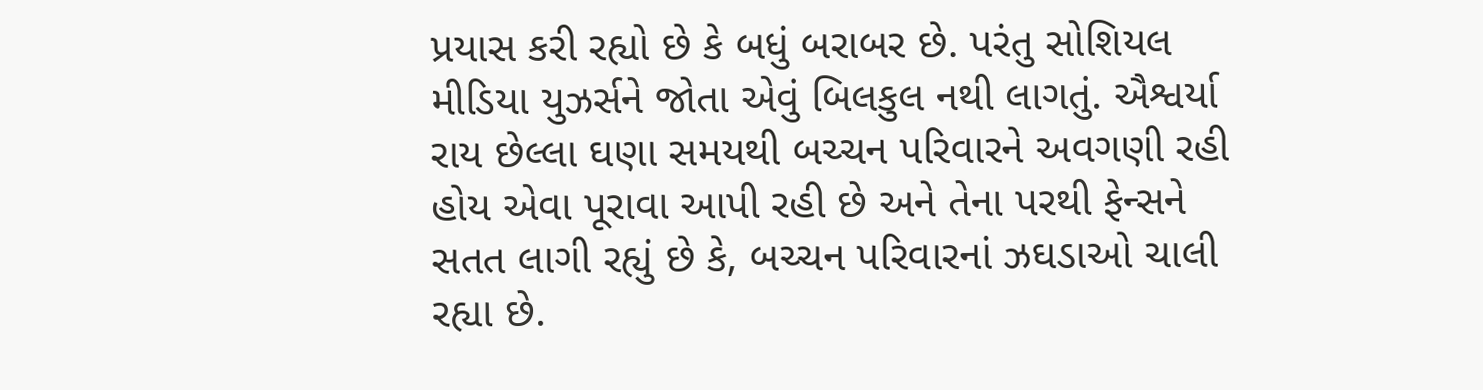પ્રયાસ કરી રહ્યો છે કે બધું બરાબર છે. પરંતુ સોશિયલ મીડિયા યુઝર્સને જોતા એવું બિલકુલ નથી લાગતું. ઐશ્વર્યા રાય છેલ્લા ઘણા સમયથી બચ્ચન પરિવારને અવગણી રહી હોય એવા પૂરાવા આપી રહી છે અને તેના પરથી ફેન્સને સતત લાગી રહ્યું છે કે, બચ્ચન પરિવારનાં ઝઘડાઓ ચાલી રહ્યા છે.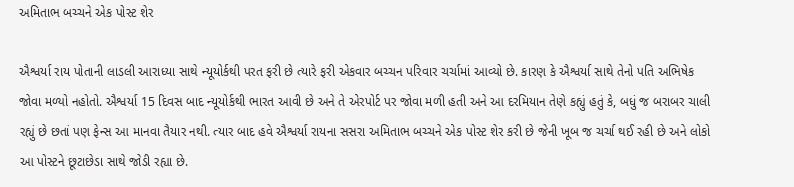અમિતાભ બચ્ચને એક પોસ્ટ શેર

ઐશ્વર્યા રાય પોતાની લાડલી આરાધ્યા સાથે ન્યૂયોર્કથી પરત ફરી છે ત્યારે ફરી એકવાર બચ્ચન પરિવાર ચર્ચામાં આવ્યો છે. કારણ કે ઐશ્વર્યા સાથે તેનો પતિ અભિષેક જોવા મળ્યો નહોતો. ઐશ્વર્યા 15 દિવસ બાદ ન્યૂયોર્કથી ભારત આવી છે અને તે એરપોર્ટ પર જોવા મળી હતી અને આ દરમિયાન તેણે કહ્યું હતું કે, બધું જ બરાબર ચાલી રહ્યું છે છતાં પણ ફેન્સ આ માનવા તૈયાર નથી. ત્યાર બાદ હવે ઐશ્વર્યા રાયના સસરા અમિતાભ બચ્ચને એક પોસ્ટ શેર કરી છે જેની ખૂબ જ ચર્ચા થઈ રહી છે અને લોકો આ પોસ્ટને છૂટાછેડા સાથે જોડી રહ્યા છે.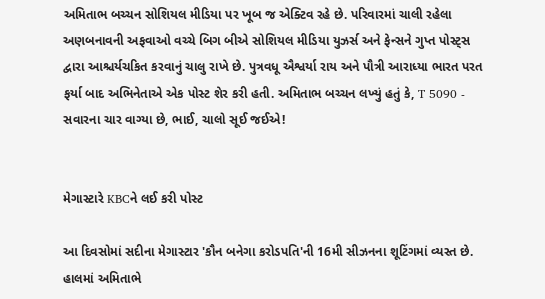અમિતાભ બચ્ચન સોશિયલ મીડિયા પર ખૂબ જ એક્ટિવ રહે છે. પરિવારમાં ચાલી રહેલા અણબનાવની અફવાઓ વચ્ચે બિગ બીએ સોશિયલ મીડિયા યુઝર્સ અને ફેન્સને ગુપ્ત પોસ્ટ્સ દ્વારા આશ્ચર્યચકિત કરવાનું ચાલુ રાખે છે. પુત્રવધૂ ઐશ્વર્યા રાય અને પૌત્રી આરાધ્યા ભારત પરત ફર્યા બાદ અભિનેતાએ એક પોસ્ટ શેર કરી હતી. અમિતાભ બચ્ચન લખ્યું હતું કે, T 5090 - સવારના ચાર વાગ્યા છે, ભાઈ, ચાલો સૂઈ જઈએ!


મેગાસ્ટારે KBCને લઈ કરી પોસ્ટ

આ દિવસોમાં સદીના મેગાસ્ટાર 'કૌન બનેગા કરોડપતિ'ની 16મી સીઝનના શૂટિંગમાં વ્યસ્ત છે. હાલમાં અમિતાભે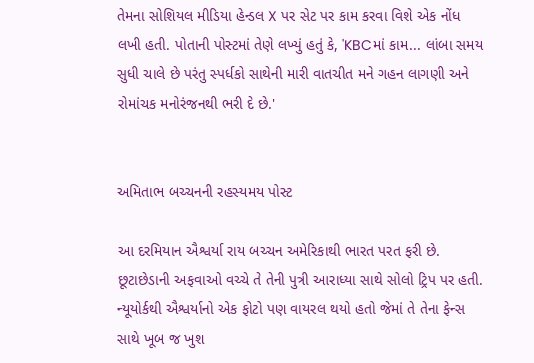તેમના સોશિયલ મીડિયા હેન્ડલ X પર સેટ પર કામ કરવા વિશે એક નોંધ લખી હતી. પોતાની પોસ્ટમાં તેણે લખ્યું હતું કે, 'KBCમાં કામ... લાંબા સમય સુધી ચાલે છે પરંતુ સ્પર્ધકો સાથેની મારી વાતચીત મને ગહન લાગણી અને રોમાંચક મનોરંજનથી ભરી દે છે.'


અમિતાભ બચ્ચનની રહસ્યમય પોસ્ટ

આ દરમિયાન ઐશ્વર્યા રાય બચ્ચન અમેરિકાથી ભારત પરત ફરી છે. છૂટાછેડાની અફવાઓ વચ્ચે તે તેની પુત્રી આરાધ્યા સાથે સોલો ટ્રિપ પર હતી. ન્યૂયોર્કથી ઐશ્વર્યાનો એક ફોટો પણ વાયરલ થયો હતો જેમાં તે તેના ફેન્સ સાથે ખૂબ જ ખુશ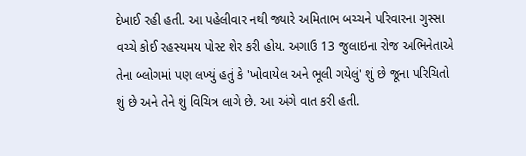દેખાઈ રહી હતી. આ પહેલીવાર નથી જ્યારે અમિતાભ બચ્ચને પરિવારના ગુસ્સા વચ્ચે કોઈ રહસ્યમય પોસ્ટ શેર કરી હોય. અગાઉ 13 જુલાઇના રોજ અભિનેતાએ તેના બ્લોગમાં પણ લખ્યું હતું કે 'ખોવાયેલ અને ભૂલી ગયેલું' શું છે જૂના પરિચિતો શું છે અને તેને શું વિચિત્ર લાગે છે. આ અંગે વાત કરી હતી.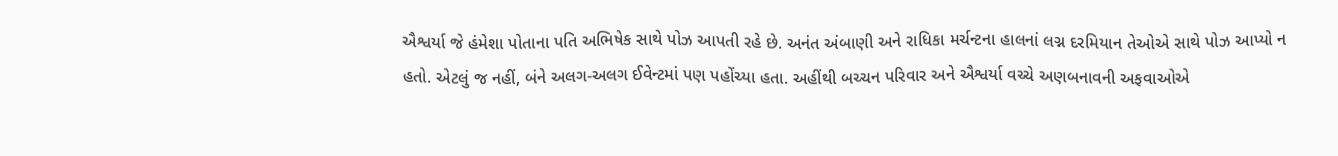ઐશ્વર્યા જે હંમેશા પોતાના પતિ અભિષેક સાથે પોઝ આપતી રહે છે. અનંત અંબાણી અને રાધિકા મર્ચન્ટના હાલનાં લગ્ન દરમિયાન તેઓએ સાથે પોઝ આપ્યો ન હતો. એટલું જ નહીં, બંને અલગ-અલગ ઈવેન્ટમાં પણ પહોંચ્યા હતા. અહીંથી બચ્ચન પરિવાર અને ઐશ્વર્યા વચ્ચે અણબનાવની અફવાઓએ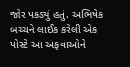જોર પકડ્યું હતું. અભિષેક બચ્ચને લાઈક કરેલી એક પોસ્ટે આ અફવાઓને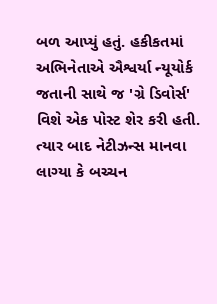બળ આપ્યું હતું. હકીકતમાં અભિનેતાએ ઐશ્વર્યા ન્યૂયોર્ક જતાની સાથે જ 'ગ્રે ડિવોર્સ' વિશે એક પોસ્ટ શેર કરી હતી. ત્યાર બાદ નેટીઝન્સ માનવા લાગ્યા કે બચ્ચન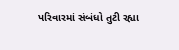પરિવારમાં સંબંધો તુટી રહ્યા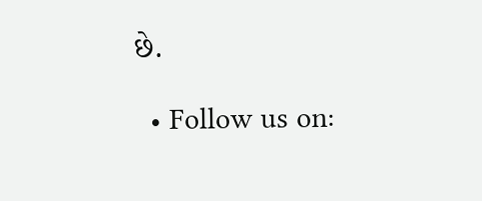છે.

  • Follow us on: